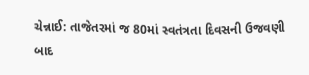ચેન્નાઈ: તાજેતરમાં જ 80માં સ્વતંત્રતા દિવસની ઉજવણી બાદ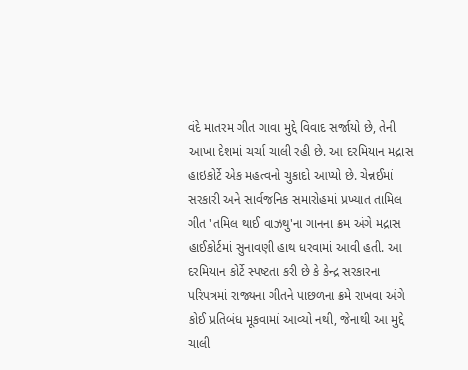વંદે માતરમ ગીત ગાવા મુદ્દે વિવાદ સર્જાયો છે, તેની આખા દેશમાં ચર્ચા ચાલી રહી છે. આ દરમિયાન મદ્રાસ હાઇકોર્ટે એક મહત્વનો ચુકાદો આપ્યો છે. ચેન્નઈમાં સરકારી અને સાર્વજનિક સમારોહમાં પ્રખ્યાત તામિલ ગીત 'તમિલ થાઈ વાઝથુ'ના ગાનના ક્રમ અંગે મદ્રાસ હાઈકોર્ટમાં સુનાવણી હાથ ધરવામાં આવી હતી. આ દરમિયાન કોર્ટે સ્પષ્ટતા કરી છે કે કેન્દ્ર સરકારના પરિપત્રમાં રાજ્યના ગીતને પાછળના ક્રમે રાખવા અંગે કોઈ પ્રતિબંધ મૂકવામાં આવ્યો નથી, જેનાથી આ મુદ્દે ચાલી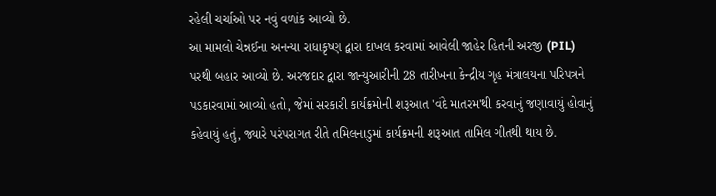રહેલી ચર્ચાઓ પર નવું વળાંક આવ્યો છે.
આ મામલો ચેન્નઈના અનન્યા રાધાકૃષ્ણ દ્વારા દાખલ કરવામાં આવેલી જાહેર હિતની અરજી (PIL) પરથી બહાર આવ્યો છે. અરજદાર દ્વારા જાન્યુઆરીની 28 તારીખના કેન્દ્રીય ગૃહ મંત્રાલયના પરિપત્રને પડકારવામાં આવ્યો હતો, જેમાં સરકારી કાર્યક્રમોની શરૂઆત 'વંદે માતરમ'થી કરવાનું જણાવાયું હોવાનું કહેવાયું હતું, જ્યારે પરંપરાગત રીતે તમિલનાડુમાં કાર્યક્રમની શરૂઆત તામિલ ગીતથી થાય છે.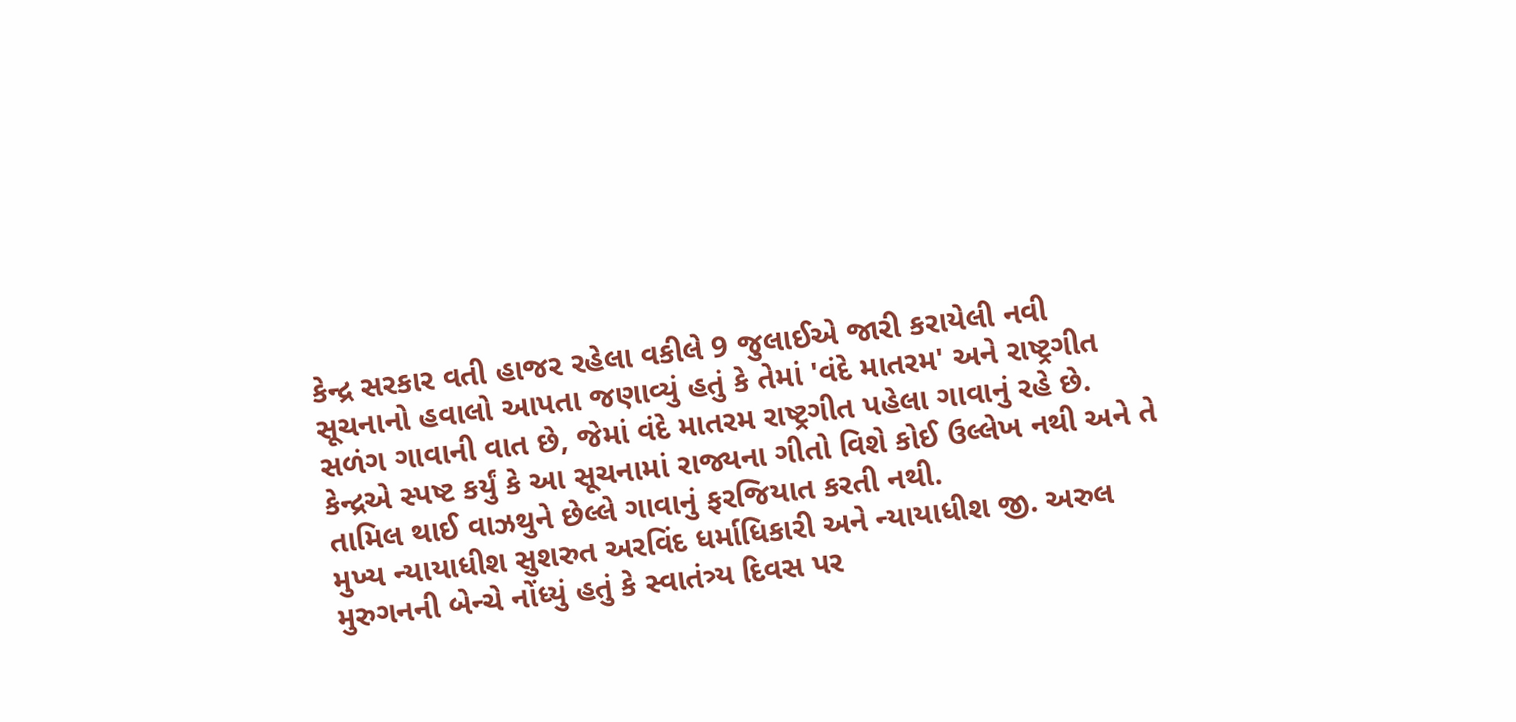કેન્દ્ર સરકાર વતી હાજર રહેલા વકીલે 9 જુલાઈએ જારી કરાયેલી નવી સૂચનાનો હવાલો આપતા જણાવ્યું હતું કે તેમાં 'વંદે માતરમ' અને રાષ્ટ્રગીત સળંગ ગાવાની વાત છે, જેમાં વંદે માતરમ રાષ્ટ્રગીત પહેલા ગાવાનું રહે છે. કેન્દ્રએ સ્પષ્ટ કર્યું કે આ સૂચનામાં રાજ્યના ગીતો વિશે કોઈ ઉલ્લેખ નથી અને તે તામિલ થાઈ વાઝથુને છેલ્લે ગાવાનું ફરજિયાત કરતી નથી.
મુખ્ય ન્યાયાધીશ સુશરુત અરવિંદ ધર્માધિકારી અને ન્યાયાધીશ જી. અરુલ મુરુગનની બેન્ચે નોંધ્યું હતું કે સ્વાતંત્ર્ય દિવસ પર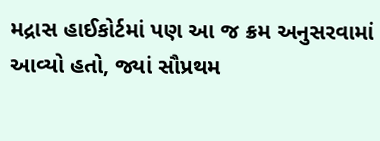મદ્રાસ હાઈકોર્ટમાં પણ આ જ ક્રમ અનુસરવામાં આવ્યો હતો, જ્યાં સૌપ્રથમ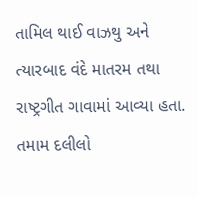તામિલ થાઈ વાઝથુ અને ત્યારબાદ વંદે માતરમ તથા રાષ્ટ્રગીત ગાવામાં આવ્યા હતા. તમામ દલીલો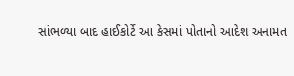સાંભળ્યા બાદ હાઈકોર્ટે આ કેસમાં પોતાનો આદેશ અનામત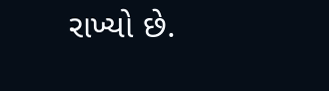રાખ્યો છે.